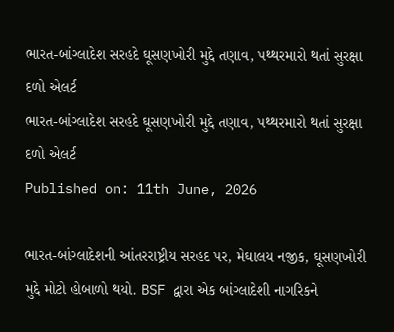ભારત-બાંગ્લાદેશ સરહદે ઘૂસણખોરી મુદ્દે તણાવ, પથ્થરમારો થતાં સુરક્ષા દળો એલર્ટ
ભારત-બાંગ્લાદેશ સરહદે ઘૂસણખોરી મુદ્દે તણાવ, પથ્થરમારો થતાં સુરક્ષા દળો એલર્ટ
Published on: 11th June, 2026

ભારત-બાંગ્લાદેશની આંતરરાષ્ટ્રીય સરહદ પર, મેઘાલય નજીક, ઘૂસણખોરી મુદ્દે મોટો હોબાળો થયો. BSF દ્વારા એક બાંગ્લાદેશી નાગરિકને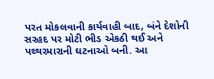પરત મોકલવાની કાર્યવાહી બાદ, બંને દેશોની સરહદ પર મોટી ભીડ એકઠી થઈ અને પથ્થરમારાની ઘટનાઓ બની. આ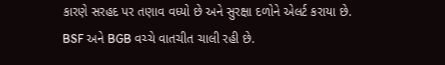કારણે સરહદ પર તણાવ વધ્યો છે અને સુરક્ષા દળોને એલર્ટ કરાયા છે. BSF અને BGB વચ્ચે વાતચીત ચાલી રહી છે.